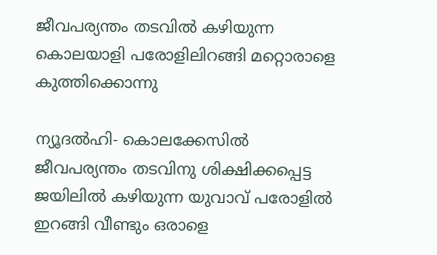ജീവപര്യന്തം തടവില്‍ കഴിയുന്ന കൊലയാളി പരോളിലിറങ്ങി മറ്റൊരാളെ കുത്തിക്കൊന്നു

ന്യൂദല്‍ഹി- കൊലക്കേസില്‍ ജീവപര്യന്തം തടവിനു ശിക്ഷിക്കപ്പെട്ട ജയിലില്‍ കഴിയുന്ന യുവാവ് പരോളില്‍ ഇറങ്ങി വീണ്ടും ഒരാളെ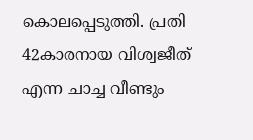കൊലപ്പെടുത്തി. പ്രതി 42കാരനായ വിശ്വജീത് എന്ന ചാച്ച വീണ്ടും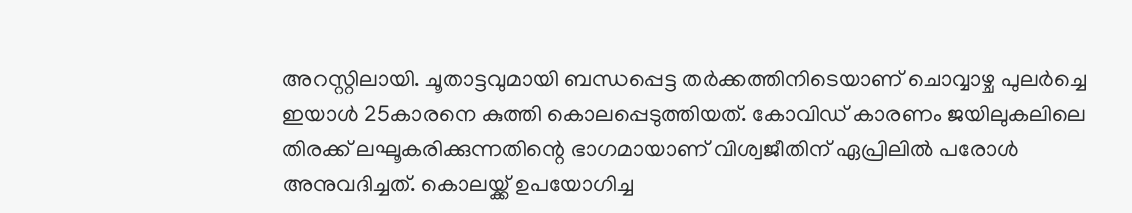അറസ്റ്റിലായി. ചൂതാട്ടവുമായി ബന്ധപ്പെട്ട തര്‍ക്കത്തിനിടെയാണ് ചൊവ്വാഴ്ച പുലര്‍ച്ചെ ഇയാള്‍ 25കാരനെ കുത്തി കൊലപ്പെടുത്തിയത്. കോവിഡ് കാരണം ജയിലുകലിലെ തിരക്ക് ലഘൂകരിക്കുന്നതിന്റെ ഭാഗമായാണ് വിശ്വജീതിന് ഏപ്രിലില്‍ പരോള്‍ അനുവദിച്ചത്. കൊലയ്ക്ക് ഉപയോഗിച്ച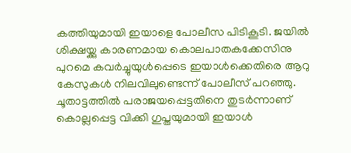കത്തിയുമായി ഇയാളെ പോലീസ പിടികൂടി. ജയില്‍ ശിക്ഷയ്ക്കു കാരണമായ കൊലപാതകക്കേസിനു പുറമെ കവര്‍ച്ചുയുള്‍പ്പെടെ ഇയാള്‍ക്കെതിരെ ആറു കേസുകള്‍ നിലവിലുണ്ടെന്ന് പോലീസ് പറഞ്ഞു. ചൂതാട്ടത്തില്‍ പരാജയപ്പെട്ടതിനെ തുടര്‍ന്നാണ് കൊല്ലപ്പെട്ട വിക്കി ഗുപ്തയുമായി ഇയാള്‍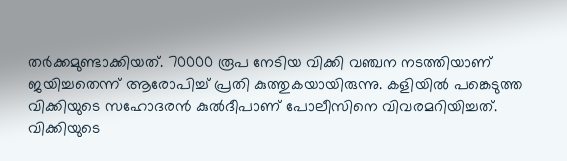തര്‍ക്കമുണ്ടാക്കിയത്. 70000 രൂപ നേടിയ വിക്കി വഞ്ചന നടത്തിയാണ് ജയിച്ചതെന്ന് ആരോപിച്ച് പ്രതി കുത്തുകയായിരുന്നു. കളിയില്‍ പങ്കെടുത്ത വിക്കിയുടെ സഹോദരന്‍ കുല്‍ദീപാണ് പോലീസിനെ വിവരമറിയിച്ചത്. വിക്കിയുടെ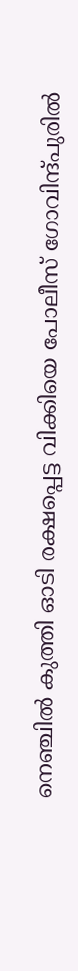നെഞ്ചില്‍ കുത്തി ഓടി രക്ഷപ്പെട്ട വിക്കിയെ പോലീസ് ഗോവിന്ദ്പുരില്‍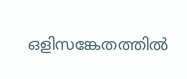ഒളിസങ്കേതത്തില്‍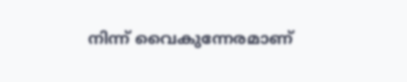നിന്ന് വൈകുന്നേരമാണ്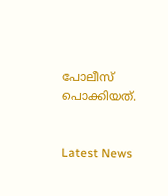പോലീസ് പൊക്കിയത്.


Latest News